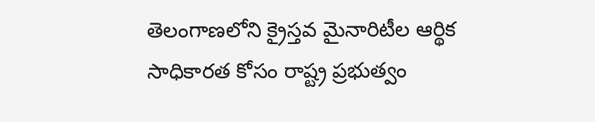తెలంగాణలోని క్రైస్తవ మైనారిటీల ఆర్థిక సాధికారత కోసం రాష్ట్ర ప్రభుత్వం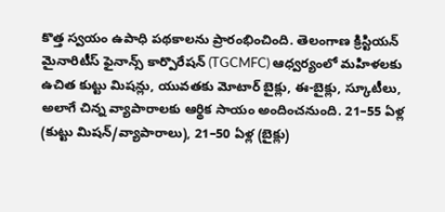కొత్త స్వయం ఉపాధి పథకాలను ప్రారంభించింది. తెలంగాణ క్రిస్టియన్ మైనారిటీస్ ఫైనాన్స్ కార్పొరేషన్ (TGCMFC) ఆధ్వర్యంలో మహిళలకు ఉచిత కుట్టు మిషన్లు, యువతకు మోటార్ బైక్లు, ఈ-బైక్లు, స్కూటీలు, అలాగే చిన్న వ్యాపారాలకు ఆర్థిక సాయం అందించనుంది. 21–55 ఏళ్ల (కుట్టు మిషన్/వ్యాపారాలు), 21–50 ఏళ్ల (బైక్లు)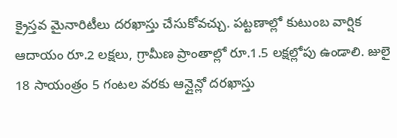క్రైస్తవ మైనారిటీలు దరఖాస్తు చేసుకోవచ్చు. పట్టణాల్లో కుటుంబ వార్షిక ఆదాయం రూ.2 లక్షలు, గ్రామీణ ప్రాంతాల్లో రూ.1.5 లక్షల్లోపు ఉండాలి. జులై 18 సాయంత్రం 5 గంటల వరకు ఆన్లైన్లో దరఖాస్తు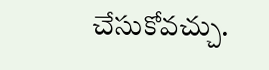చేసుకోవచ్చు.